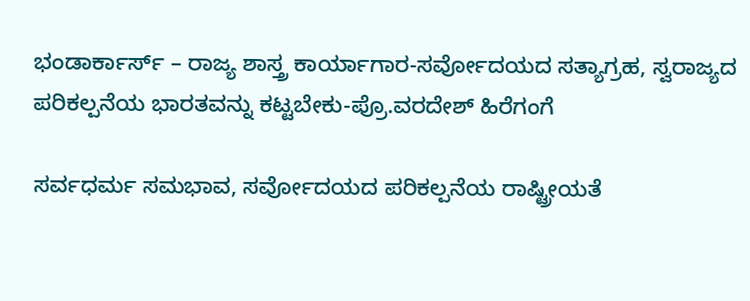ಭಂಡಾರ್ಕಾರ್ಸ್ – ರಾಜ್ಯ ಶಾಸ್ತ್ರ ಕಾರ್ಯಾಗಾರ-ಸರ್ವೋದಯದ ಸತ್ಯಾಗ್ರಹ, ಸ್ವರಾಜ್ಯದ ಪರಿಕಲ್ಪನೆಯ ಭಾರತವನ್ನು ಕಟ್ಟಬೇಕು-ಪ್ರೊ.ವರದೇಶ್ ಹಿರೆಗಂಗೆ

ಸರ್ವಧರ್ಮ ಸಮಭಾವ, ಸರ್ವೋದಯದ ಪರಿಕಲ್ಪನೆಯ ರಾಷ್ಟ್ರೀಯತೆ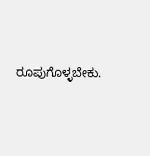ರೂಪುಗೊಳ್ಳಬೇಕು.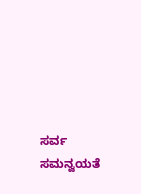ಸರ್ವ ಸಮನ್ವಯತೆ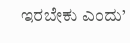ಇರಬೇಕು ಎಂದು’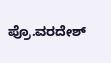ಪ್ರೊ.ವರದೇಶ್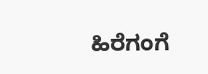ಹಿರೆಗಂಗೆ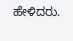ಹೇಳಿದರು.